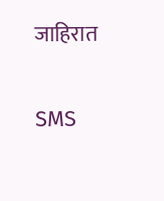जाहिरात

SMS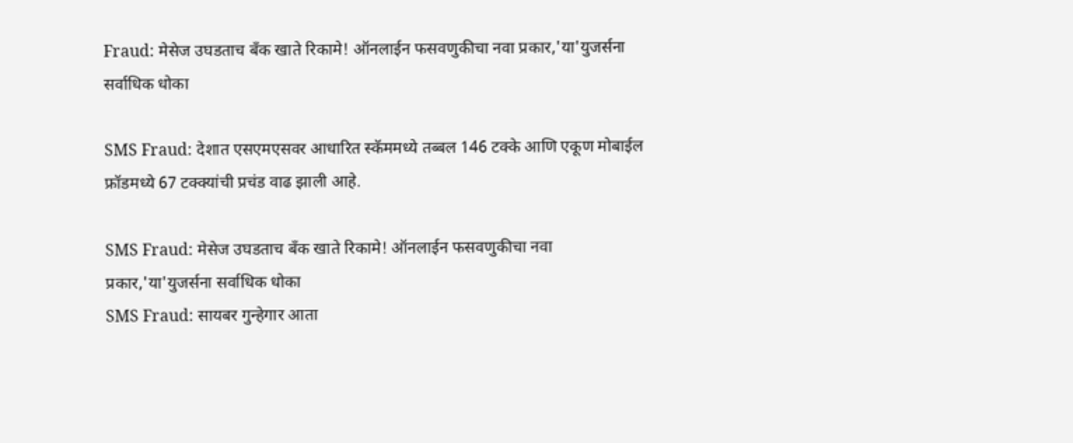Fraud: मेसेज उघडताच बँक खाते रिकामे! ऑनलाईन फसवणुकीचा नवा प्रकार,'या'युजर्सना सर्वाधिक धोका

SMS Fraud: देशात एसएमएसवर आधारित स्कॅममध्ये तब्बल 146 टक्के आणि एकूण मोबाईल फ्रॉडमध्ये 67 टक्क्यांची प्रचंड वाढ झाली आहे.

SMS Fraud: मेसेज उघडताच बँक खाते रिकामे! ऑनलाईन फसवणुकीचा नवा प्रकार,'या'युजर्सना सर्वाधिक धोका
SMS Fraud: सायबर गुन्हेगार आता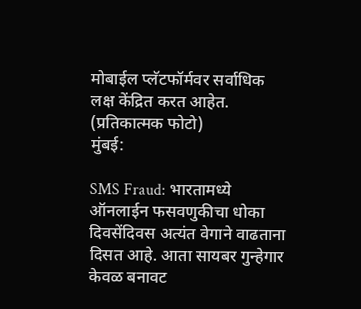मोबाईल प्लॅटफॉर्मवर सर्वाधिक लक्ष केंद्रित करत आहेत. (प्रतिकात्मक फोटो)
मुंबई:

SMS Fraud: भारतामध्ये ऑनलाईन फसवणुकीचा धोका दिवसेंदिवस अत्यंत वेगाने वाढताना दिसत आहे. आता सायबर गुन्हेगार केवळ बनावट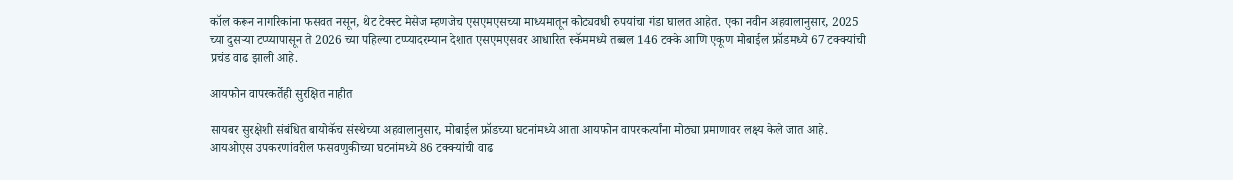कॉल करून नागरिकांना फसवत नसून, थेट टेक्स्ट मेसेज म्हणजेच एसएमएसच्या माध्यमातून कोट्यवधी रुपयांचा गंडा घालत आहेत. एका नवीन अहवालानुसार, 2025 च्या दुसऱ्या टप्प्यापासून ते 2026 च्या पहिल्या टप्प्यादरम्यान देशात एसएमएसवर आधारित स्कॅममध्ये तब्बल 146 टक्के आणि एकूण मोबाईल फ्रॉडमध्ये 67 टक्क्यांची प्रचंड वाढ झाली आहे.

आयफोन वापरकर्तेही सुरक्षित नाहीत

सायबर सुरक्षेशी संबंधित बायोकॅच संस्थेच्या अहवालानुसार, मोबाईल फ्रॉडच्या घटनांमध्ये आता आयफोन वापरकर्त्यांना मोठ्या प्रमाणावर लक्ष्य केले जात आहे. आयओएस उपकरणांवरील फसवणुकीच्या घटनांमध्ये 86 टक्क्यांची वाढ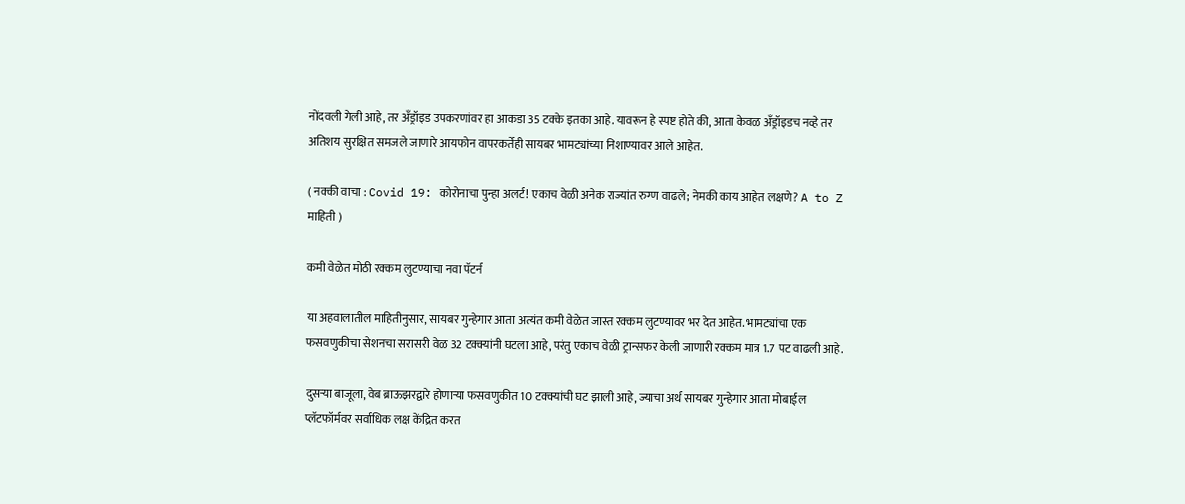नोंदवली गेली आहे, तर अँड्रॉइड उपकरणांवर हा आकडा 35 टक्के इतका आहे. यावरून हे स्पष्ट होते की, आता केवळ अँड्रॉइडच नव्हे तर अतिशय सुरक्षित समजले जाणारे आयफोन वापरकर्तेही सायबर भामट्यांच्या निशाण्यावर आले आहेत.

( नक्की वाचा : Covid 19: कोरोनाचा पुन्हा अलर्ट! एकाच वेळी अनेक राज्यांत रुग्ण वाढले; नेमकी काय आहेत लक्षणे? A to Z माहिती )

कमी वेळेत मोठी रक्कम लुटण्याचा नवा पॅटर्न

या अहवालातील माहितीनुसार, सायबर गुन्हेगार आता अत्यंत कमी वेळेत जास्त रक्कम लुटण्यावर भर देत आहेत. भामट्यांचा एक फसवणुकीचा सेशनचा सरासरी वेळ 32 टक्क्यांनी घटला आहे, परंतु एकाच वेळी ट्रान्सफर केली जाणारी रक्कम मात्र 1.7 पट वाढली आहे.

दुसऱ्या बाजूला, वेब ब्राऊझरद्वारे होणाऱ्या फसवणुकीत 10 टक्क्यांची घट झाली आहे, ज्याचा अर्थ सायबर गुन्हेगार आता मोबाईल प्लॅटफॉर्मवर सर्वाधिक लक्ष केंद्रित करत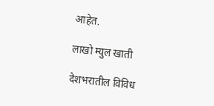आहेत.

लाखो म्युल खाती

देशभरातील विविध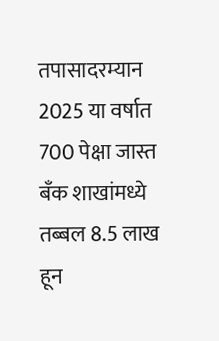तपासादरम्यान 2025 या वर्षात 700 पेक्षा जास्त बँक शाखांमध्ये तब्बल 8.5 लाख हून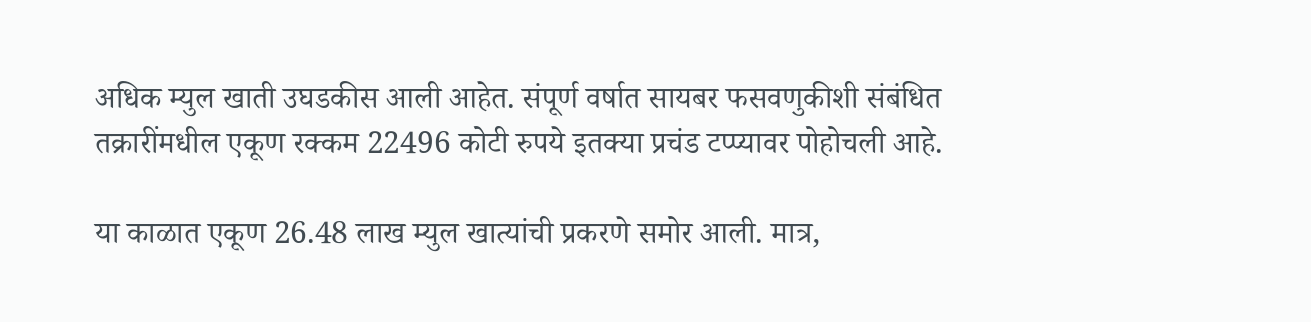अधिक म्युल खाती उघडकीस आली आहेत. संपूर्ण वर्षात सायबर फसवणुकीशी संबंधित तक्रारींमधील एकूण रक्कम 22496 कोटी रुपये इतक्या प्रचंड टप्प्यावर पोहोचली आहे.

या काळात एकूण 26.48 लाख म्युल खात्यांची प्रकरणे समोर आली. मात्र,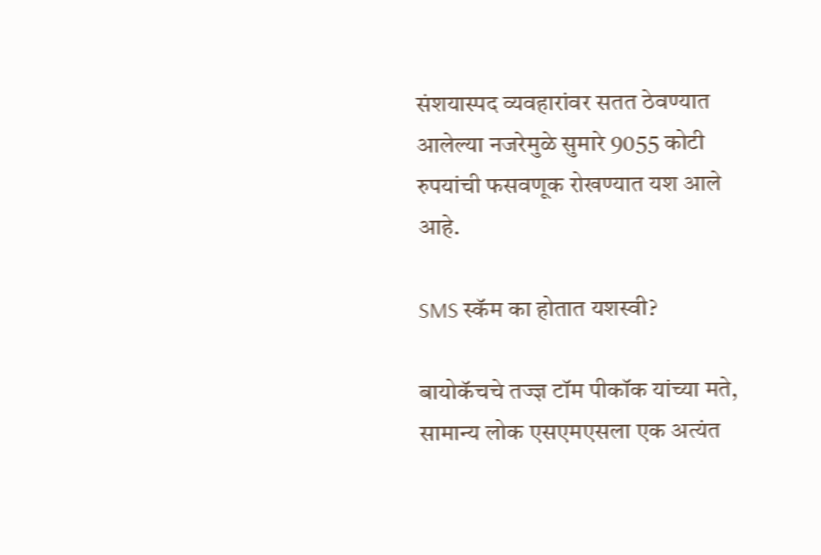संशयास्पद व्यवहारांवर सतत ठेवण्यात आलेल्या नजरेमुळे सुमारे 9055 कोटी रुपयांची फसवणूक रोखण्यात यश आले आहे.

SMS स्कॅम का होतात यशस्वी?

बायोकॅचचे तज्ज्ञ टॉम पीकॉक यांच्या मते, सामान्य लोक एसएमएसला एक अत्यंत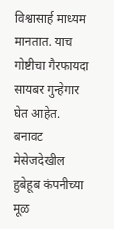विश्वासार्ह माध्यम मानतात. याच गोष्टीचा गैरफायदा सायबर गुन्हेगार घेत आहेत. बनावट मेसेजदेखील हुबेहूब कंपनीच्या मूळ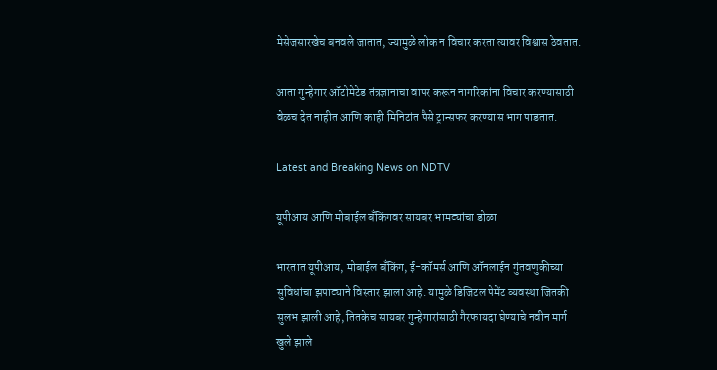मेसेजसारखेच बनवले जातात, ज्यामुळे लोक न विचार करता त्यावर विश्वास ठेवतात.

आता गुन्हेगार ऑटोमेटेड तंत्रज्ञानाचा वापर करून नागरिकांना विचार करण्यासाठी वेळच देत नाहीत आणि काही मिनिटांत पैसे ट्रान्सफर करण्यास भाग पाडतात.

Latest and Breaking News on NDTV

यूपीआय आणि मोबाईल बँकिंगवर सायबर भामट्यांचा डोळा

भारतात यूपीआय, मोबाईल बँकिंग, ई-कॉमर्स आणि ऑनलाईन गुंतवणुकीच्या सुविधांचा झपाट्याने विस्तार झाला आहे. यामुळे डिजिटल पेमेंट व्यवस्था जितकी सुलभ झाली आहे, तितकेच सायबर गुन्हेगारांसाठी गैरफायदा घेण्याचे नवीन मार्ग खुले झाले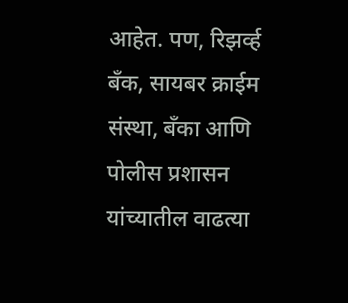आहेत. पण, रिझर्व्ह बँक, सायबर क्राईम संस्था, बँका आणि पोलीस प्रशासन यांच्यातील वाढत्या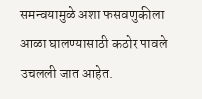समन्वयामुळे अशा फसवणुकीला आळा घालण्यासाठी कठोर पावले उचलली जात आहेत.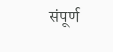संपूर्ण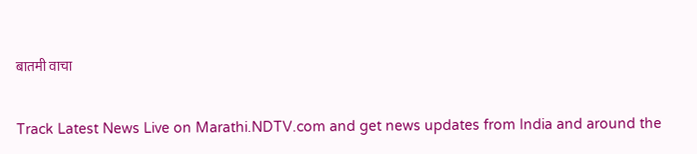बातमी वाचा

Track Latest News Live on Marathi.NDTV.com and get news updates from India and around the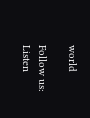world

Follow us:
Listen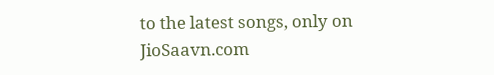to the latest songs, only on JioSaavn.com